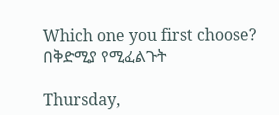Which one you first choose? በቅድሚያ የሚፈልጉት

Thursday,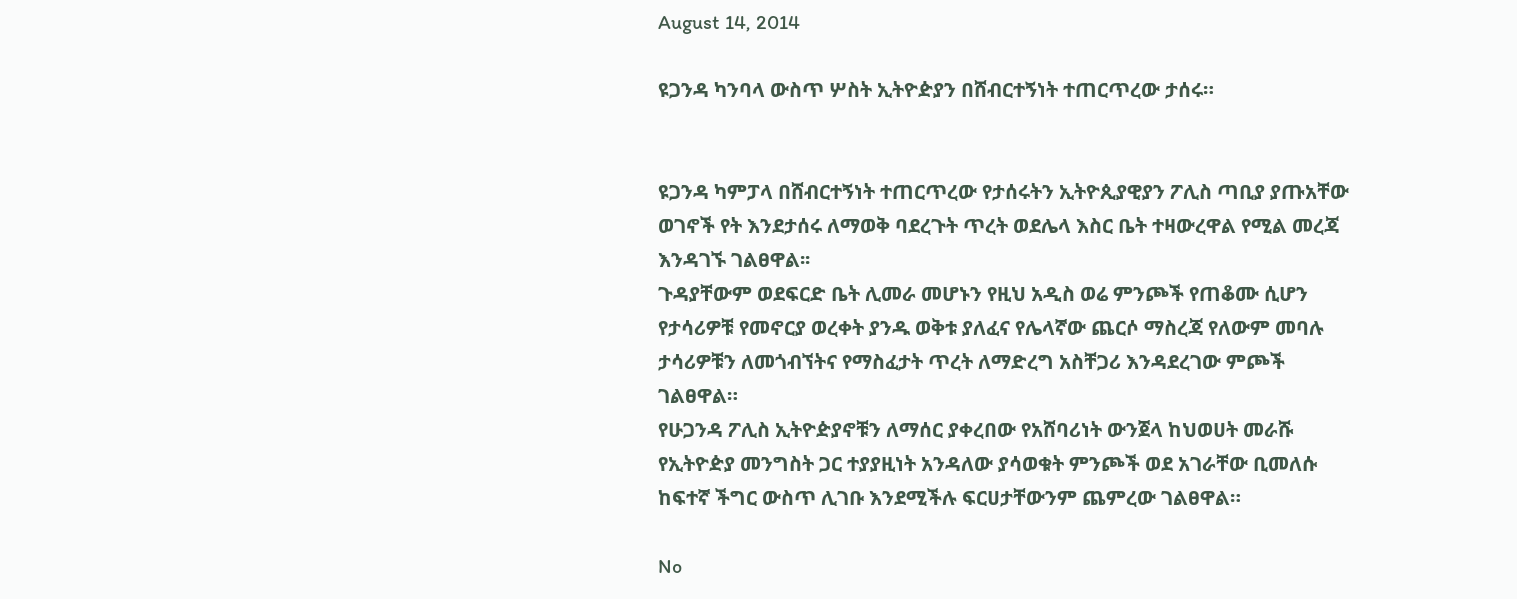August 14, 2014

ዩጋንዳ ካንባላ ውስጥ ሦስት ኢትዮዽያን በሸብርተኝነት ተጠርጥረው ታሰሩ።


ዩጋንዳ ካምፓላ በሸብርተኝነት ተጠርጥረው የታሰሩትን ኢትዮጲያዊያን ፖሊስ ጣቢያ ያጡአቸው ወገኖች የት እንደታሰሩ ለማወቅ ባደረጉት ጥረት ወደሌላ እስር ቤት ተዛውረዋል የሚል መረጃ እንዳገኙ ገልፀዋል፡፡
ጉዳያቸውም ወደፍርድ ቤት ሊመራ መሆኑን የዚህ አዲስ ወሬ ምንጮች የጠቆሙ ሲሆን የታሳሪዎቹ የመኖርያ ወረቀት ያንዱ ወቅቱ ያለፈና የሌላኛው ጨርሶ ማስረጃ የለውም መባሉ ታሳሪዎቹን ለመጎብኘትና የማስፈታት ጥረት ለማድረግ አስቸጋሪ እንዳደረገው ምጮች ገልፀዋል።
የሁጋንዳ ፖሊስ ኢትዮዽያኖቹን ለማሰር ያቀረበው የአሸባሪነት ውንጀላ ከህወሀት መራሹ የኢትዮዽያ መንግስት ጋር ተያያዚነት አንዳለው ያሳወቁት ምንጮች ወደ አገራቸው ቢመለሱ ከፍተኛ ችግር ውስጥ ሊገቡ እንደሚችሉ ፍርሀታቸውንም ጨምረው ገልፀዋል።

No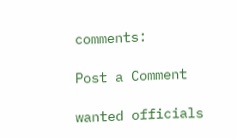comments:

Post a Comment

wanted officials